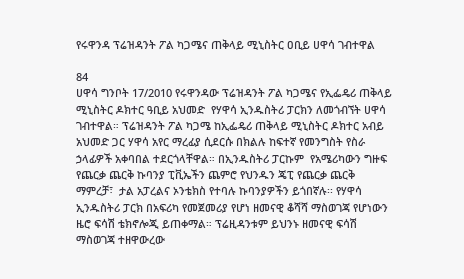የሩዋንዳ ፕሬዝዳንት ፖል ካጋሜና ጠቅላይ ሚኒስትር ዐቢይ ሀዋሳ ገብተዋል

84
ሀዋሳ ግንቦት 17/2010 የሩዋንዳው ፕሬዝዳንት ፖል ካጋሜና የኢፌዴሪ ጠቅላይ ሚኒስትር ዶክተር ዓቢይ አህመድ  የሃዋሳ ኢንዱስትሪ ፓርክን ለመጎብኘት ሀዋሳ ገብተዋል። ፕሬዝዳንት ፖል ካጋሜ ከኢፌዴሪ ጠቅላይ ሚኒስትር ዶክተር አብይ አህመድ ጋር ሃዋሳ አየር ማረፊያ ሲደርሱ በክልሉ ከፍተኛ የመንግስት የስራ ኃላፊዎች አቀባበል ተደርጎላቸዋል። በኢንዱስትሪ ፓርኩም  የአሜሪካውን ግዙፍ የጨርቃ ጨርቅ ኩባንያ ፒቪኤችን ጨምሮ የህንዱን ጄፒ የጨርቃ ጨርቅ ማምረቻ፣  ታል አፓረልና ኦንቴክስ የተባሉ ኩባንያዎችን ይጎበኛሉ፡፡ የሃዋሳ ኢንዱስትሪ ፓርክ በአፍሪካ የመጀመሪያ የሆነ ዘመናዊ ቆሻሻ ማስወገጃ የሆነውን ዜሮ ፍሳሽ ቴክኖሎጂ ይጠቀማል። ፕሬዚዳንቱም ይህንኑ ዘመናዊ ፍሳሽ ማስወገጃ ተዘዋውረው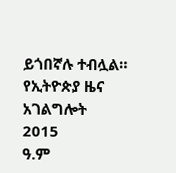ይጎበኛሉ ተብሏል።
የኢትዮጵያ ዜና አገልግሎት
2015
ዓ.ም